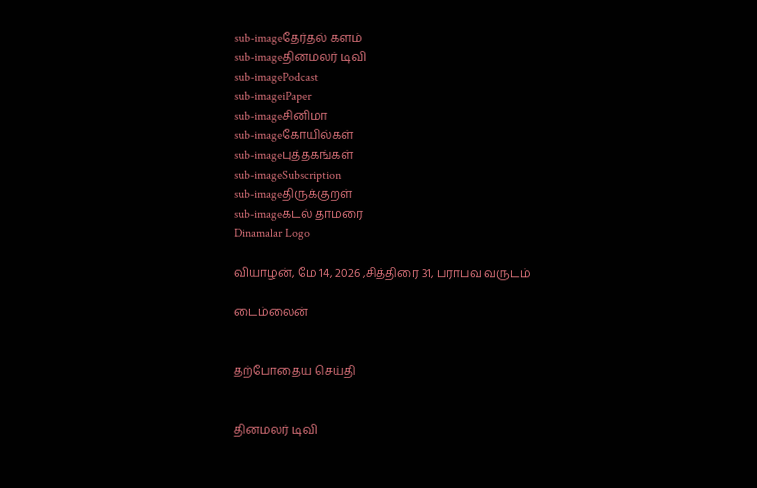sub-imageதேர்தல் களம்
sub-imageதினமலர் டிவி
sub-imagePodcast
sub-imageiPaper
sub-imageசினிமா
sub-imageகோயில்கள்
sub-imageபுத்தகங்கள்
sub-imageSubscription
sub-imageதிருக்குறள்
sub-imageகடல் தாமரை
Dinamalar Logo

வியாழன், மே 14, 2026 ,சித்திரை 31, பராபவ வருடம்

டைம்லைன்


தற்போதைய செய்தி


தினமலர் டிவி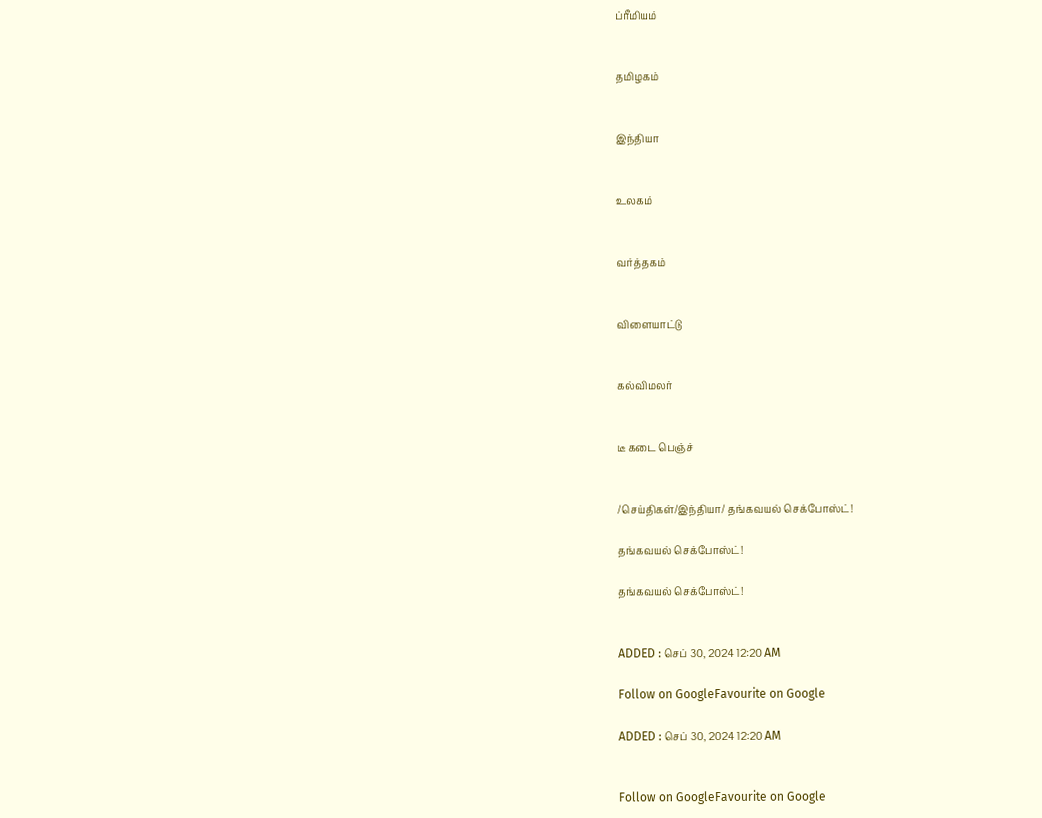ப்ரீமியம்


தமிழகம்


இந்தியா


உலகம்


வர்த்தகம்


விளையாட்டு


கல்விமலர்


டீ கடை பெஞ்ச்


/செய்திகள்/இந்தியா/ தங்கவயல் செக்போஸ்ட்!

தங்கவயல் செக்போஸ்ட்!

தங்கவயல் செக்போஸ்ட்!


ADDED : செப் 30, 2024 12:20 AM

Follow on GoogleFavourite on Google

ADDED : செப் 30, 2024 12:20 AM


Follow on GoogleFavourite on Google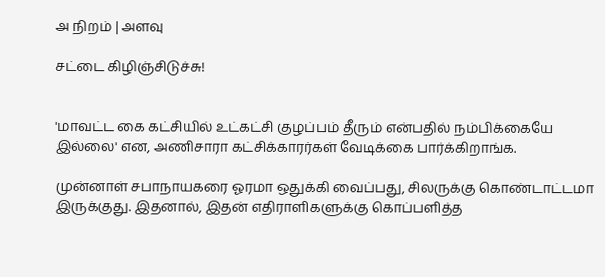அ நிறம் | அளவு

சட்டை கிழிஞ்சிடுச்சு!


'மாவட்ட கை கட்சியில் உட்கட்சி குழப்பம் தீரும் என்பதில் நம்பிக்கையே இல்லை' என, அணிசாரா கட்சிக்காரர்கள் வேடிக்கை பார்க்கிறாங்க.

முன்னாள் சபாநாயகரை ஓரமா ஒதுக்கி வைப்பது, சிலருக்கு கொண்டாட்டமா இருக்குது. இதனால், இதன் எதிராளிகளுக்கு கொப்பளித்த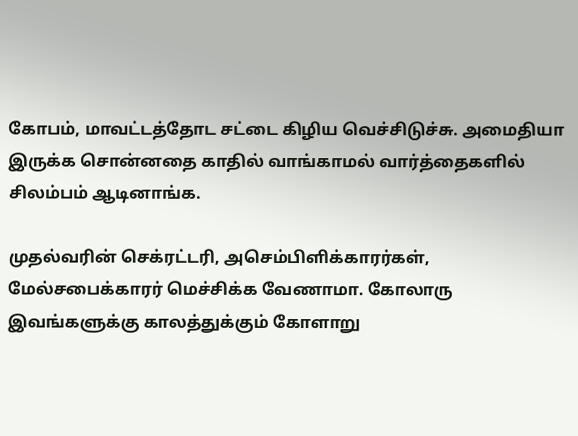கோபம், மாவட்டத்தோட சட்டை கிழிய வெச்சிடுச்சு. அமைதியா இருக்க சொன்னதை காதில் வாங்காமல் வார்த்தைகளில் சிலம்பம் ஆடினாங்க.

முதல்வரின் செக்ரட்டரி, அசெம்பிளிக்காரர்கள், மேல்சபைக்காரர் மெச்சிக்க வேணாமா. கோலாரு இவங்களுக்கு காலத்துக்கும் கோளாறு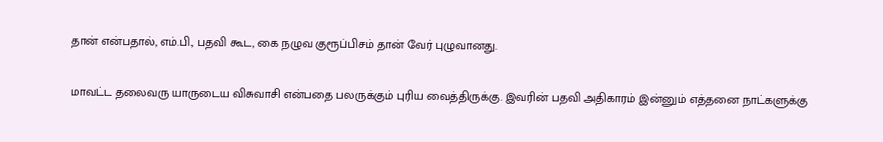தான் என்பதால், எம்.பி., பதவி கூட, கை நழுவ குரூப்பிசம் தான் வேர் புழுவானது.

மாவட்ட தலைவரு யாருடைய விசுவாசி என்பதை பலருக்கும் புரிய வைத்திருக்கு. இவரின் பதவி அதிகாரம் இன்னும் எத்தனை நாட்களுக்கு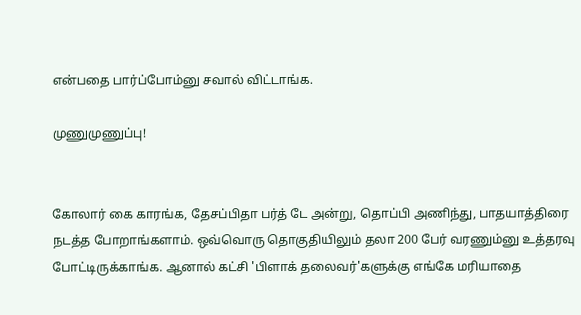என்பதை பார்ப்போம்னு சவால் விட்டாங்க.

முணுமுணுப்பு!


கோலார் கை காரங்க, தேசப்பிதா பர்த் டே அன்று, தொப்பி அணிந்து, பாதயாத்திரை நடத்த போறாங்களாம். ஒவ்வொரு தொகுதியிலும் தலா 200 பேர் வரணும்னு உத்தரவு போட்டிருக்காங்க. ஆனால் கட்சி 'பிளாக் தலைவர்'களுக்கு எங்கே மரியாதை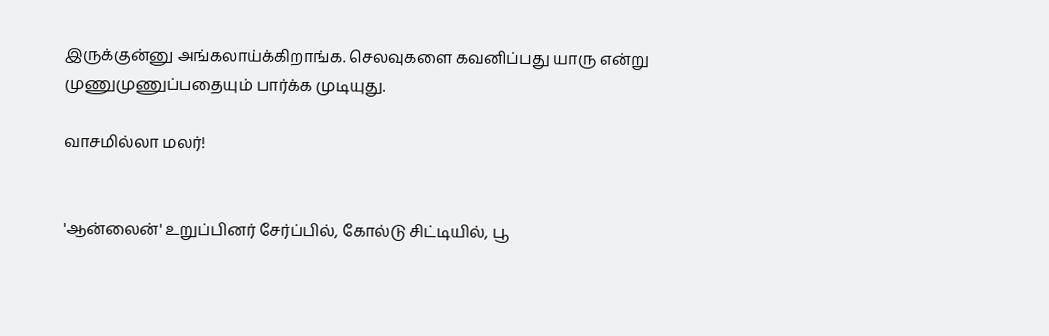இருக்குன்னு அங்கலாய்க்கிறாங்க. செலவுகளை கவனிப்பது யாரு என்று முணுமுணுப்பதையும் பார்க்க முடியுது.

வாசமில்லா மலர்!


'ஆன்லைன்' உறுப்பினர் சேர்ப்பில், கோல்டு சிட்டியில், பூ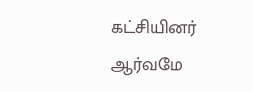கட்சியினர் ஆர்வமே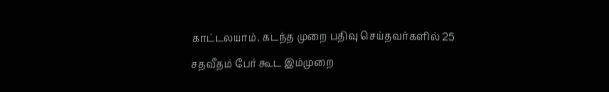காட்டலயாம். கடந்த முறை பதிவு செய்தவர்களில் 25 சதவீதம் பேர் கூட இம்முறை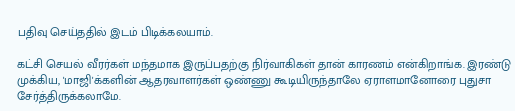பதிவு செய்ததில் இடம் பிடிக்கலயாம்.

கட்சி செயல் வீரர்கள் மந்தமாக இருப்பதற்கு நிர்வாகிகள் தான் காரணம் என்கிறாங்க. இரண்டு முக்கிய, 'மாஜி'க்களின் ஆதரவாளர்கள் ஒண்ணு கூடியிருந்தாலே ஏராளமானோரை புதுசா சேர்த்திருக்கலாமே.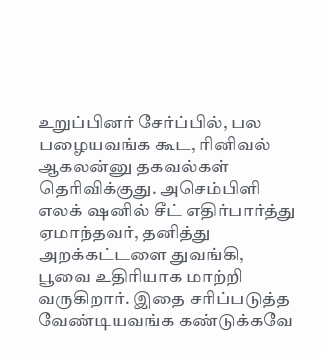உறுப்பினர் சேர்ப்பில், பல பழையவங்க கூட, ரினிவல் ஆகலன்னு தகவல்கள் தெரிவிக்குது. அசெம்பிளி எலக் ஷனில் சீட் எதிர்பார்த்து ஏமாந்தவர், தனித்து அறக்கட்டளை துவங்கி, பூவை உதிரியாக மாற்றி வருகிறார். இதை சரிப்படுத்த வேண்டியவங்க கண்டுக்கவே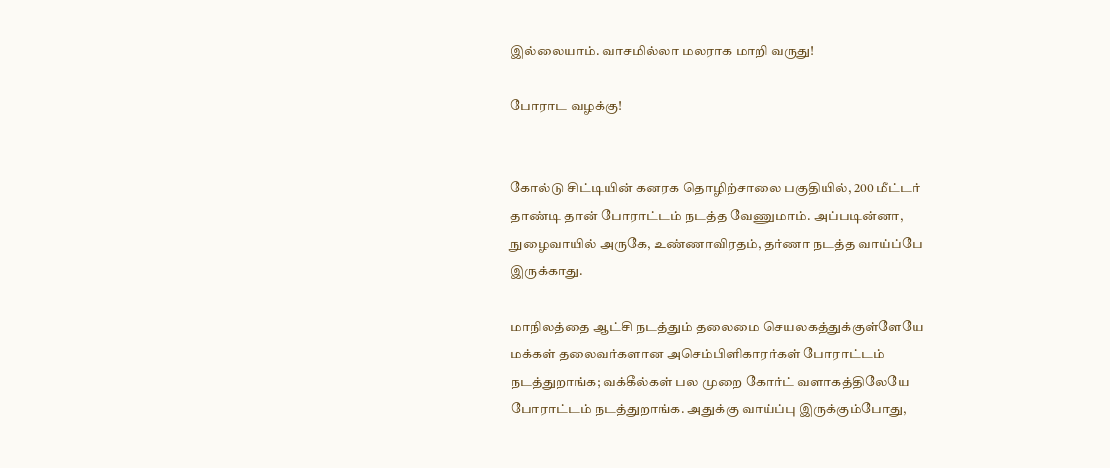இல்லையாம். வாசமில்லா மலராக மாறி வருது!

போராட வழக்கு!


கோல்டு சிட்டியின் கனரக தொழிற்சாலை பகுதியில், 200 மீட்டர் தாண்டி தான் போராட்டம் நடத்த வேணுமாம். அப்படின்னா, நுழைவாயில் அருகே, உண்ணாவிரதம், தர்ணா நடத்த வாய்ப்பே இருக்காது.

மாநிலத்தை ஆட்சி நடத்தும் தலைமை செயலகத்துக்குள்ளேயே மக்கள் தலைவர்களான அசெம்பிளிகாரர்கள் போராட்டம் நடத்துறாங்க; வக்கீல்கள் பல முறை கோர்ட் வளாகத்திலேயே போராட்டம் நடத்துறாங்க. அதுக்கு வாய்ப்பு இருக்கும்போது,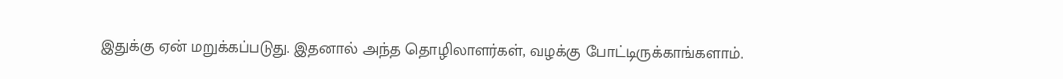இதுக்கு ஏன் மறுக்கப்படுது. இதனால் அந்த தொழிலாளர்கள், வழக்கு போட்டிருக்காங்களாம்.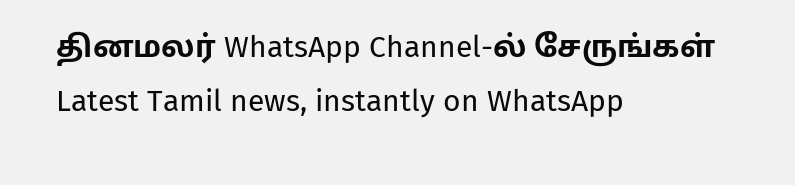தினமலர் WhatsApp Channel-ல் சேருங்கள்
Latest Tamil news, instantly on WhatsApp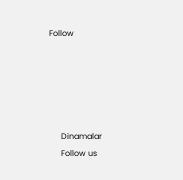Follow





      Dinamalar
      Follow us